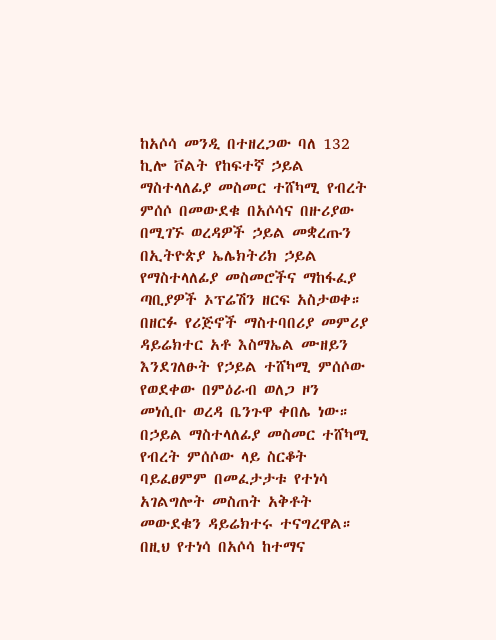ከአሶሳ መንዲ በተዘረጋው ባለ 132 ኪሎ ቮልት የከፍተኛ ኃይል ማስተላለፊያ መስመር ተሸካሚ የብረት ምሰሶ በመውደቁ በአሶሳና በዙሪያው በሚገኙ ወረዳዎች ኃይል መቋረጡን በኢትዮጵያ ኤሌክትሪክ ኃይል የማስተላለፊያ መስመሮችና ማከፋፈያ ጣቢያዎች ኦፕሬሽን ዘርፍ አስታወቀ።
በዘርፉ የሪጅኖች ማስተባበሪያ መምሪያ ዳይሬክተር አቶ እስማኤል ሙዘይን እንደገለፁት የኃይል ተሸካሚ ምሰሶው የወደቀው በምዕራብ ወለጋ ዞን መነሲቡ ወረዳ ቤንጉዋ ቀበሌ ነው።
በኃይል ማስተላለፊያ መስመር ተሸካሚ የብረት ምሰሶው ላይ ስርቆት ባይፈፀምም በመፈታታቱ የተነሳ አገልግሎት መስጠት አቅቶት መውደቁን ዳይሬክተሩ ተናግረዋል።
በዚህ የተነሳ በአሶሳ ከተማና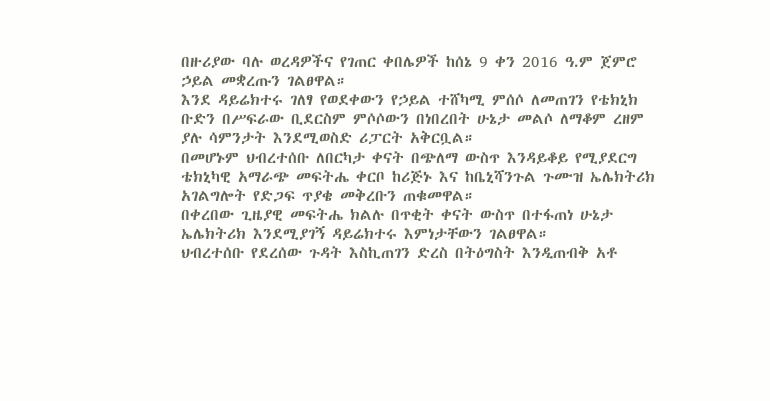በዙሪያው ባሉ ወረዳዎችና የገጠር ቀበሌዎች ከሰኔ 9 ቀን 2016 ዓ.ም ጀምሮ ኃይል መቋረጡን ገልፀዋል።
እንደ ዳይሬክተሩ ገለፃ የወደቀውን የኃይል ተሸካሚ ምሰሶ ለመጠገን የቴክኒክ ቡድን በሥፍራው ቢደርስም ምሶሶውን በነበረበት ሁኔታ መልሶ ለማቆም ረዘም ያሉ ሳምንታት እንደሚወስድ ሪፓርት አቅርቧል።
በመሆኑም ህብረተሰቡ ለበርካታ ቀናት በጭለማ ውስጥ እንዳይቆይ የሚያደርግ ቴክኒካዊ አማራጭ መፍትሔ ቀርቦ ከሪጅኑ እና ከቤኒሻንጉል ጉሙዝ ኤሌክትሪክ አገልግሎት የድጋፍ ጥያቄ መቅረቡን ጠቁመዋል።
በቀረበው ጊዜያዊ መፍትሔ ክልሉ በጥቂት ቀናት ውስጥ በተፋጠነ ሁኔታ ኤሌክትሪክ እንደሚያገኝ ዳይሬክተሩ እምነታቸውን ገልፀዋል።
ህብረተሰቡ የደረሰው ጉዳት እስኪጠገን ድረስ በትዕግስት እንዲጠብቅ አቶ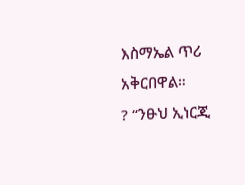እስማኤል ጥሪ አቅርበዋል።
? “ንፁህ ኢነርጂ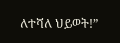ለተሻለ ህይወት!”